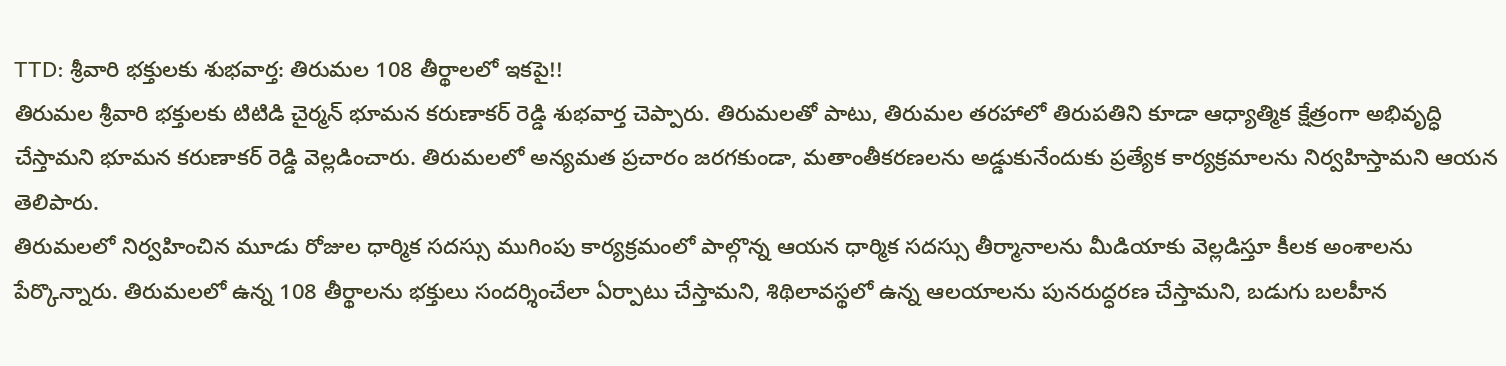TTD: శ్రీవారి భక్తులకు శుభవార్త: తిరుమల 108 తీర్థాలలో ఇకపై!!
తిరుమల శ్రీవారి భక్తులకు టిటిడి చైర్మన్ భూమన కరుణాకర్ రెడ్డి శుభవార్త చెప్పారు. తిరుమలతో పాటు, తిరుమల తరహాలో తిరుపతిని కూడా ఆధ్యాత్మిక క్షేత్రంగా అభివృద్ధి చేస్తామని భూమన కరుణాకర్ రెడ్డి వెల్లడించారు. తిరుమలలో అన్యమత ప్రచారం జరగకుండా, మతాంతీకరణలను అడ్డుకునేందుకు ప్రత్యేక కార్యక్రమాలను నిర్వహిస్తామని ఆయన తెలిపారు.
తిరుమలలో నిర్వహించిన మూడు రోజుల ధార్మిక సదస్సు ముగింపు కార్యక్రమంలో పాల్గొన్న ఆయన ధార్మిక సదస్సు తీర్మానాలను మీడియాకు వెల్లడిస్తూ కీలక అంశాలను పేర్కొన్నారు. తిరుమలలో ఉన్న 108 తీర్థాలను భక్తులు సందర్శించేలా ఏర్పాటు చేస్తామని, శిథిలావస్థలో ఉన్న ఆలయాలను పునరుద్ధరణ చేస్తామని, బడుగు బలహీన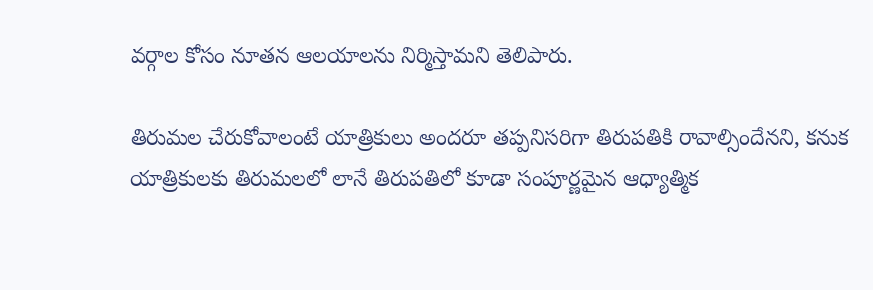వర్గాల కోసం నూతన ఆలయాలను నిర్మిస్తామని తెలిపారు.

తిరుమల చేరుకోవాలంటే యాత్రికులు అందరూ తప్పనిసరిగా తిరుపతికి రావాల్సిందేనని, కనుక యాత్రికులకు తిరుమలలో లానే తిరుపతిలో కూడా సంపూర్ణమైన ఆధ్యాత్మిక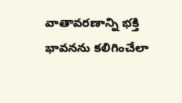వాతావరణాన్ని భక్తి భావనను కలిగించేలా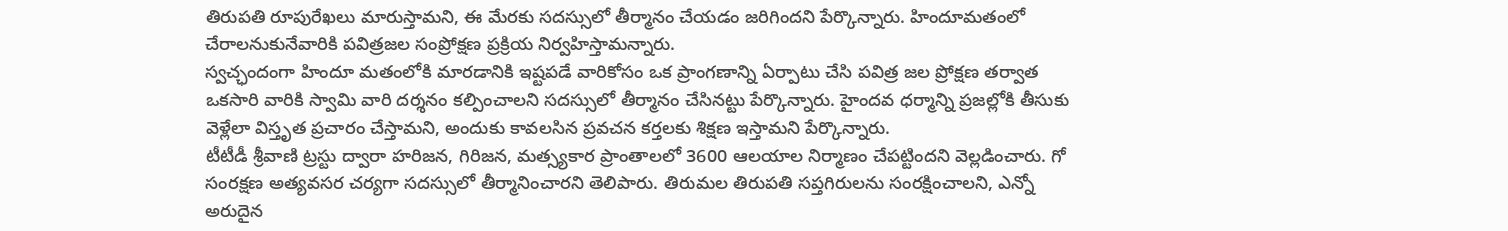తిరుపతి రూపురేఖలు మారుస్తామని, ఈ మేరకు సదస్సులో తీర్మానం చేయడం జరిగిందని పేర్కొన్నారు. హిందూమతంలో చేరాలనుకునేవారికి పవిత్రజల సంప్రోక్షణ ప్రక్రియ నిర్వహిస్తామన్నారు.
స్వచ్ఛందంగా హిందూ మతంలోకి మారడానికి ఇష్టపడే వారికోసం ఒక ప్రాంగణాన్ని ఏర్పాటు చేసి పవిత్ర జల ప్రోక్షణ తర్వాత ఒకసారి వారికి స్వామి వారి దర్శనం కల్పించాలని సదస్సులో తీర్మానం చేసినట్టు పేర్కొన్నారు. హైందవ ధర్మాన్ని ప్రజల్లోకి తీసుకు వెళ్లేలా విస్తృత ప్రచారం చేస్తామని, అందుకు కావలసిన ప్రవచన కర్తలకు శిక్షణ ఇస్తామని పేర్కొన్నారు.
టీటీడీ శ్రీవాణి ట్రస్టు ద్వారా హరిజన, గిరిజన, మత్స్యకార ప్రాంతాలలో 3600 ఆలయాల నిర్మాణం చేపట్టిందని వెల్లడించారు. గో సంరక్షణ అత్యవసర చర్యగా సదస్సులో తీర్మానించారని తెలిపారు. తిరుమల తిరుపతి సప్తగిరులను సంరక్షించాలని, ఎన్నో అరుదైన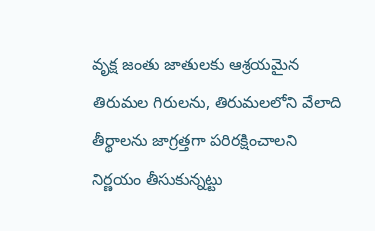వృక్ష జంతు జాతులకు ఆశ్రయమైన తిరుమల గిరులను, తిరుమలలోని వేలాది తీర్థాలను జాగ్రత్తగా పరిరక్షించాలని నిర్ణయం తీసుకున్నట్టు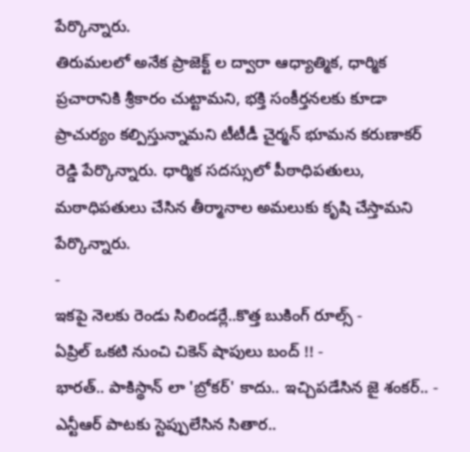పేర్కొన్నారు.
తిరుమలలో అనేక ప్రాజెక్ట్ ల ద్వారా ఆధ్యాత్మిక, ధార్మిక ప్రచారానికి శ్రీకారం చుట్టామని, భక్తి సంకీర్తనలకు కూడా ప్రాచుర్యం కల్పిస్తున్నామని టీటీడీ చైర్మన్ భూమన కరుణాకర్ రెడ్డి పేర్కొన్నారు. ధార్మిక సదస్సులో పీఠాధిపతులు, మఠాధిపతులు చేసిన తీర్మానాల అమలుకు కృషి చేస్తామని పేర్కొన్నారు.
-
ఇకపై నెలకు రెండు సిలిండర్లే..కొత్త బుకింగ్ రూల్స్ -
ఏప్రిల్ ఒకటి నుంచి చికెన్ షాపులు బంద్ !! -
భారత్.. పాకిస్థాన్ లా 'బ్రోకర్' కాదు.. ఇచ్చిపడేసిన జై శంకర్.. -
ఎన్టీఆర్ పాటకు స్టెప్పులేసిన సితార..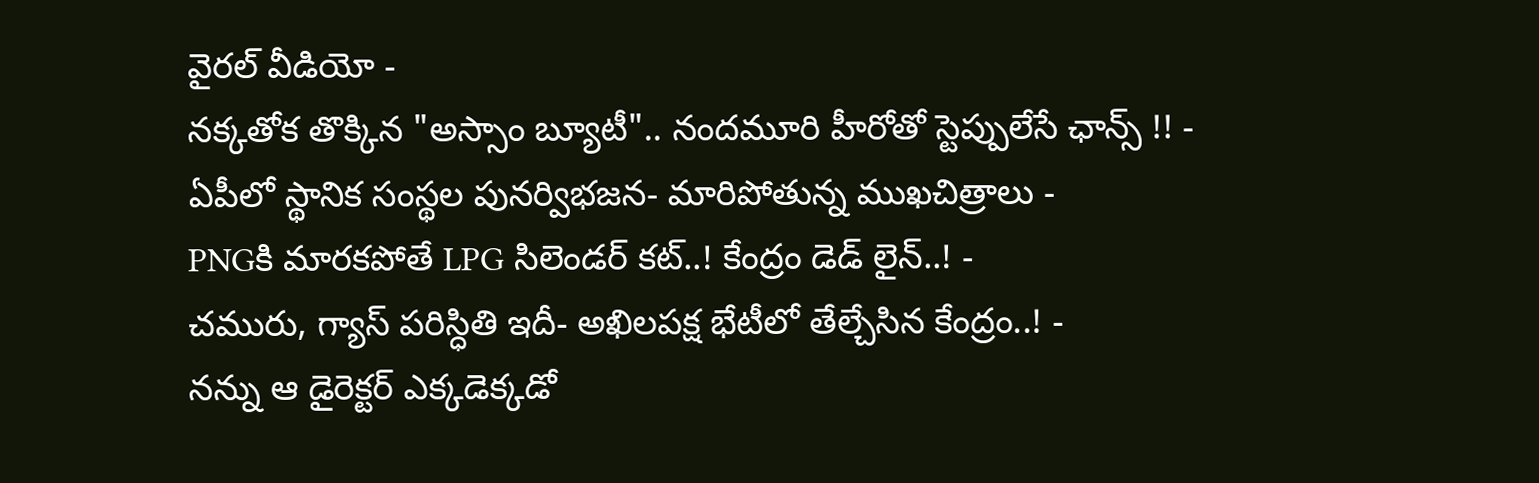వైరల్ వీడియో -
నక్కతోక తొక్కిన "అస్సాం బ్యూటీ".. నందమూరి హీరోతో స్టెప్పులేసే ఛాన్స్ !! -
ఏపీలో స్థానిక సంస్థల పునర్విభజన- మారిపోతున్న ముఖచిత్రాలు -
PNGకి మారకపోతే LPG సిలెండర్ కట్..! కేంద్రం డెడ్ లైన్..! -
చమురు, గ్యాస్ పరిస్ధితి ఇదీ- అఖిలపక్ష భేటీలో తేల్చేసిన కేంద్రం..! -
నన్ను ఆ డైరెక్టర్ ఎక్కడెక్కడో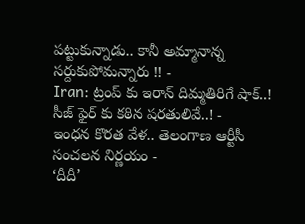పట్టుకున్నాడు.. కానీ అమ్మానాన్న సర్దుకుపోమన్నారు !! -
Iran: ట్రంప్ కు ఇరాన్ దిమ్మతిరిగే షాక్..! సీజ్ ఫైర్ కు కఠిన షరతులివే..! -
ఇంధన కొరత వేళ.. తెలంగాణ ఆర్టీసీ సంచలన నిర్ణయం -
‘దీదీ’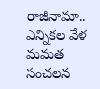రాజీనామా.. ఎన్నికల వేళ మమత సంచలన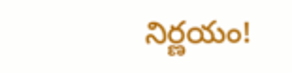నిర్ణయం!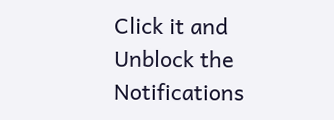Click it and Unblock the Notifications